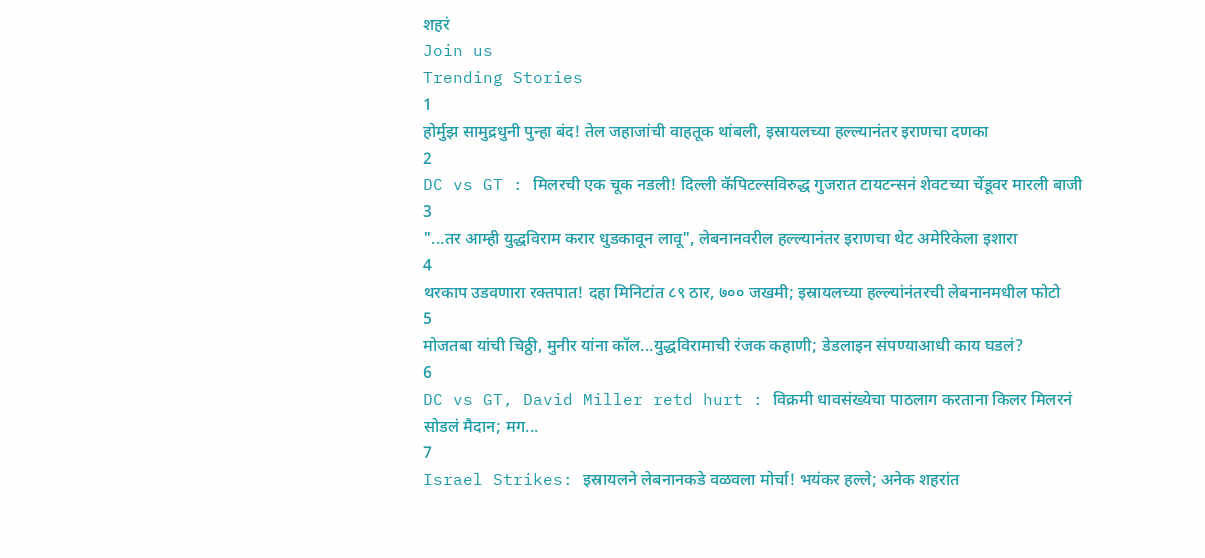शहरं
Join us
Trending Stories
1
होर्मुझ सामुद्रधुनी पुन्हा बंद! तेल जहाजांची वाहतूक थांबली, इस्रायलच्या हल्ल्यानंतर इराणचा दणका
2
DC vs GT : मिलरची एक चूक नडली! दिल्ली कॅपिटल्सविरुद्ध गुजरात टायटन्सनं शेवटच्या चेंडूवर मारली बाजी
3
"...तर आम्ही युद्धविराम करार धुडकावून लावू", लेबनानवरील हल्ल्यानंतर इराणचा थेट अमेरिकेला इशारा
4
थरकाप उडवणारा रक्तपात! दहा मिनिटांत ८९ ठार, ७०० जखमी; इस्रायलच्या हल्ल्यांनंतरची लेबनानमधील फोटो
5
मोजतबा यांची चिठ्ठी, मुनीर यांना कॉल...युद्धविरामाची रंजक कहाणी; डेडलाइन संपण्याआधी काय घडलं?
6
DC vs GT, David Miller retd hurt : विक्रमी धावसंख्येचा पाठलाग करताना किलर मिलरनं सोडलं मैदान; मग...
7
Israel Strikes: इस्रायलने लेबनानकडे वळवला मोर्चा! भयंकर हल्ले; अनेक शहरांत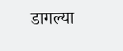डागल्या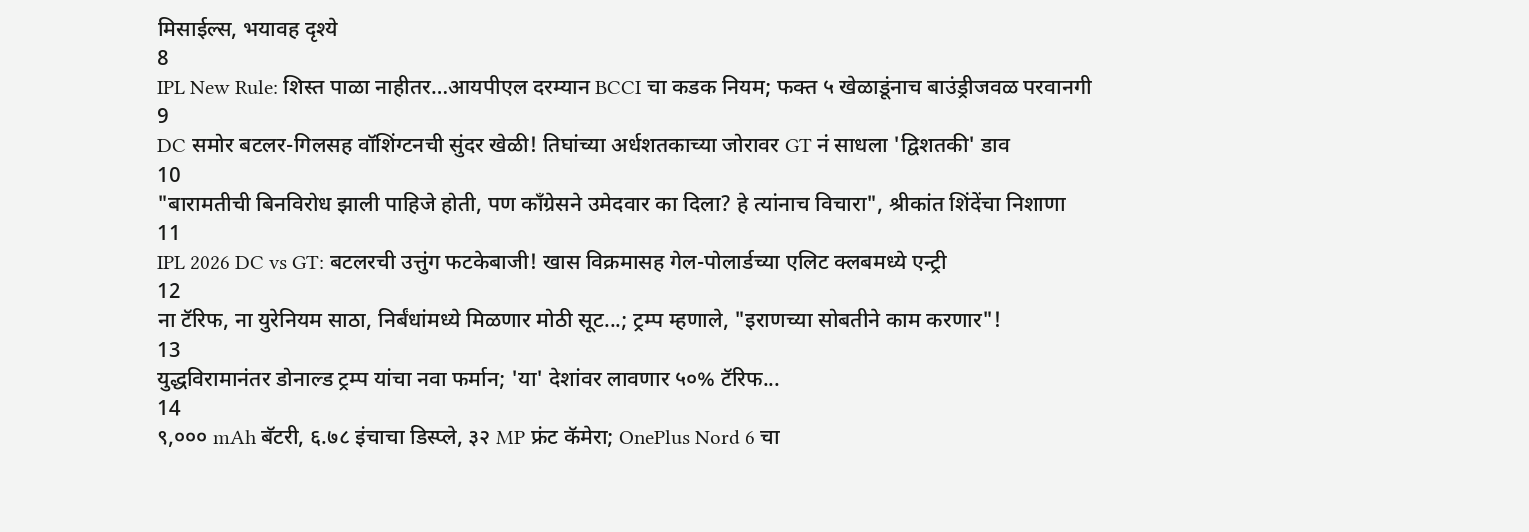मिसाईल्स, भयावह दृश्ये
8
IPL New Rule: शिस्त पाळा नाहीतर…आयपीएल दरम्यान BCCI चा कडक नियम; फक्त ५ खेळाडूंनाच बाउंड्रीजवळ परवानगी
9
DC समोर बटलर-गिलसह वॉशिंग्टनची सुंदर खेळी! तिघांच्या अर्धशतकाच्या जोरावर GT नं साधला 'द्विशतकी' डाव
10
"बारामतीची बिनविरोध झाली पाहिजे होती, पण काँग्रेसने उमेदवार का दिला? हे त्यांनाच विचारा", श्रीकांत शिंदेंचा निशाणा
11
IPL 2026 DC vs GT: बटलरची उत्तुंग फटकेबाजी! खास विक्रमासह गेल-पोलार्डच्या एलिट क्लबमध्ये एन्ट्री
12
ना टॅरिफ, ना युरेनियम साठा, निर्बंधांमध्ये मिळणार मोठी सूट...; ट्रम्प म्हणाले, "इराणच्या सोबतीने काम करणार"!
13
युद्धविरामानंतर डोनाल्ड ट्रम्प यांचा नवा फर्मान; 'या' देशांवर लावणार ५०% टॅरिफ...
14
९,००० mAh बॅटरी, ६.७८ इंचाचा डिस्प्ले, ३२ MP फ्रंट कॅमेरा; OnePlus Nord 6 चा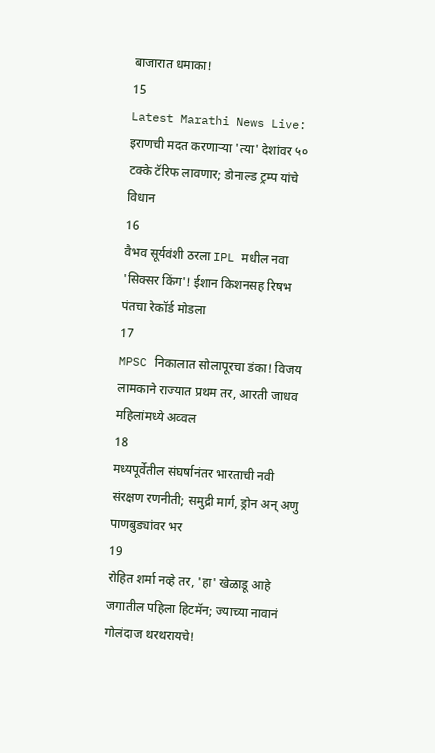बाजारात धमाका!
15
Latest Marathi News Live: इराणची मदत करणाऱ्या 'त्या' देशांवर ५० टक्के टॅरिफ लावणार; डोनाल्ड ट्रम्प यांचे विधान
16
वैभव सूर्यवंशी ठरला IPL मधील नवा 'सिक्सर किंग'! ईशान किशनसह रिषभ पंतचा रेकॉर्ड मोडला
17
MPSC निकालात सोलापूरचा डंका! विजय लामकाने राज्यात प्रथम तर, आरती जाधव महिलांमध्ये अव्वल
18
मध्यपूर्वेतील संघर्षानंतर भारताची नवी संरक्षण रणनीती; समुद्री मार्ग, ड्रोन अन् अणु पाणबुड्यांवर भर
19
रोहित शर्मा नव्हे तर, 'हा' खेळाडू आहे जगातील पहिला हिटमॅन; ज्याच्या नावानं गोलंदाज थरथरायचे!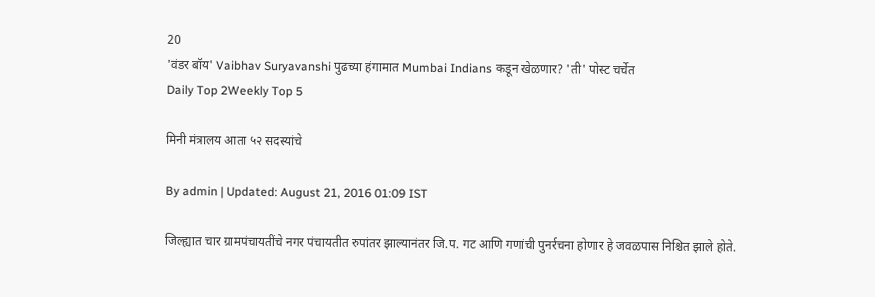20
'वंडर बॉय' Vaibhav Suryavanshi पुढच्या हंगामात Mumbai Indians कडून खेळणार? 'ती' पोस्ट चर्चेत
Daily Top 2Weekly Top 5

मिनी मंत्रालय आता ५२ सदस्यांचे

By admin | Updated: August 21, 2016 01:09 IST

जिल्ह्यात चार ग्रामपंचायतींचे नगर पंचायतीत रुपांतर झाल्यानंतर जि.प. गट आणि गणांची पुनर्रचना होणार हे जवळपास निश्चित झाले होते.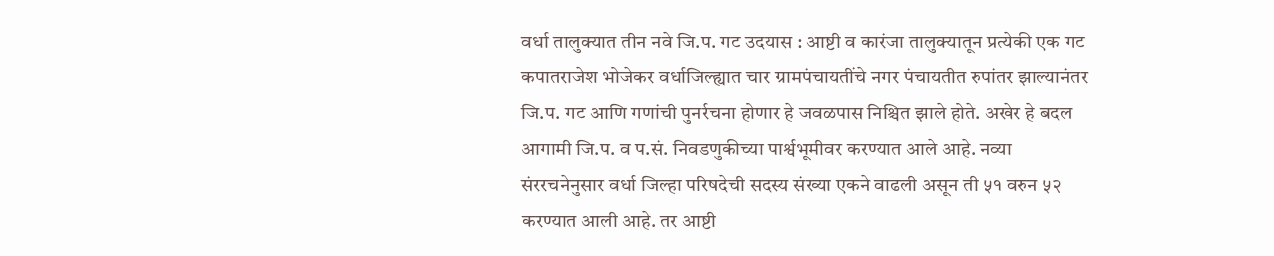वर्धा तालुक्यात तीन नवे जि.प. गट उदयास : आष्टी व कारंजा तालुक्यातून प्रत्येकी एक गट कपातराजेश भोजेकर वर्धाजिल्ह्यात चार ग्रामपंचायतींचे नगर पंचायतीत रुपांतर झाल्यानंतर जि.प. गट आणि गणांची पुनर्रचना होणार हे जवळपास निश्चित झाले होते. अखेर हे बदल आगामी जि.प. व प.सं. निवडणुकीच्या पार्श्वभूमीवर करण्यात आले आहे. नव्या संररचनेनुसार वर्धा जिल्हा परिषदेची सदस्य संख्या एकने वाढली असून ती ५१ वरुन ५२ करण्यात आली आहे. तर आष्टी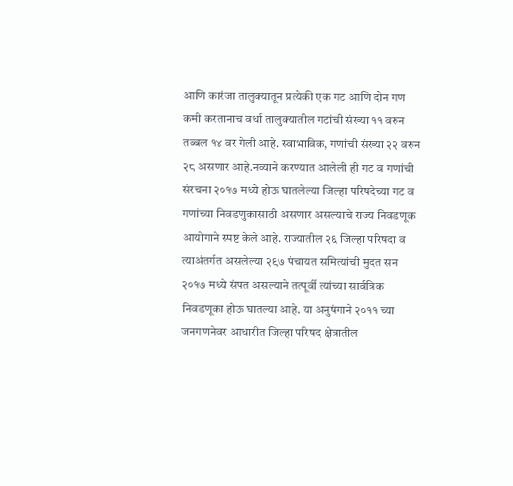आणि कारंजा तालुक्यातून प्रत्येकी एक गट आणि दोन गण कमी करतानाच वर्धा तालुक्यातील गटांची संख्या ११ वरुन तब्बल १४ वर गेली आहे. स्वाभाविक, गणांची संख्या २२ वरुन २८ असणार आहे.नव्याने करण्यात आलेली ही गट व गणांची संरचना २०१७ मध्ये होऊ घातलेल्या जिल्हा परिषदेच्या गट व गणांच्या निवडणुकासाठी असणार असल्याचे राज्य निवडणूक आयोगाने स्पष्ट केले आहे. राज्यातील २६ जिल्हा परिषदा व त्याअंतर्गत असलेल्या २९७ पंचायत समित्यांची मुदत सन २०१७ मध्ये संपत असल्याने तत्पूर्वी त्यांच्या सार्वत्रिक निवडणूका होऊ घातल्या आहे. या अनुषंगाने २०११ च्या जनगणनेवर आधारीत जिल्हा परिषद क्षेत्रातील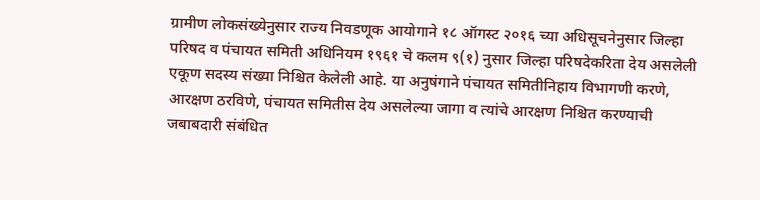ग्रामीण लोकसंख्येनुसार राज्य निवडणूक आयोगाने १८ ऑगस्ट २०१६ च्या अधिसूचनेनुसार जिल्हा परिषद व पंचायत समिती अधिनियम १९६१ चे कलम ९(१) नुसार जिल्हा परिषदेकरिता देय असलेली एकूण सदस्य संख्या निश्चित केलेली आहे. या अनुषंगाने पंचायत समितीनिहाय विभागणी करणे, आरक्षण ठरविणे, पंचायत समितीस देय असलेल्या जागा व त्यांचे आरक्षण निश्चित करण्याची जबाबदारी संबंधित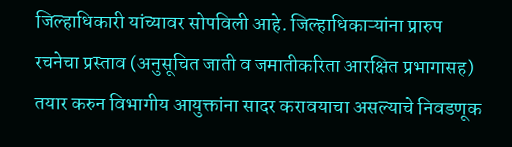जिल्हाधिकारी यांच्यावर सोपविली आहे. जिल्हाधिकाऱ्यांना प्रारुप रचनेचा प्रस्ताव (अनुसूचित जाती व जमातीकरिता आरक्षित प्रभागासह) तयार करुन विभागीय आयुक्तांना सादर करावयाचा असल्याचे निवडणूक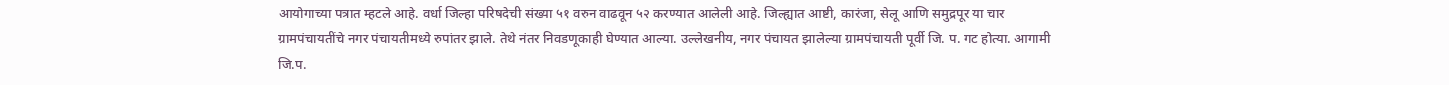आयोगाच्या पत्रात म्हटले आहे. वर्धा जिल्हा परिषदेची संख्या ५१ वरुन वाढवून ५२ करण्यात आलेली आहे. जिल्ह्यात आष्टी, कारंजा, सेलू आणि समुद्रपूर या चार ग्रामपंचायतींचे नगर पंचायतीमध्ये रुपांतर झाले. तेथे नंतर निवडणूकाही घेण्यात आल्या. उल्लेखनीय, नगर पंचायत झालेल्या ग्रामपंचायती पूर्वी जि. प. गट होत्या. आगामी जि.प.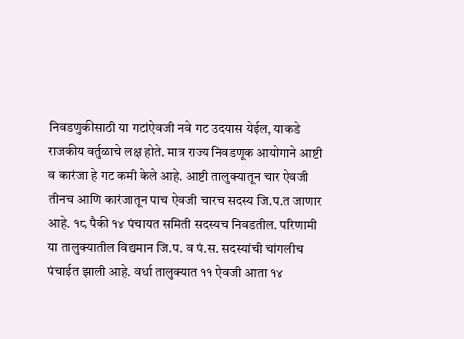निवडणुकीसाठी या गटांऐवजी नवे गट उदयास येईल, याकडे राजकीय वर्तुळाचे लक्ष होते. मात्र राज्य निवडणूक आयोगाने आष्टी व कारंजा हे गट कमी केले आहे. आष्टी तालुक्यातून चार ऐवजी तीनच आणि कारंजातून पाच ऐवजी चारच सदस्य जि.प.त जाणार आहे. १८ पैकी १४ पंचायत समिती सदस्यच निवडतील. परिणामी या तालुक्यातील विद्यमान जि.प. व पं.स. सदस्यांची चांगलीच पंचाईत झाली आहे. वर्धा तालुक्यात ११ ऐवजी आता १४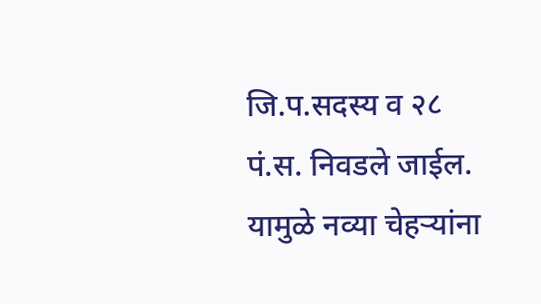जि.प.सदस्य व २८ पं.स. निवडले जाईल. यामुळे नव्या चेहऱ्यांना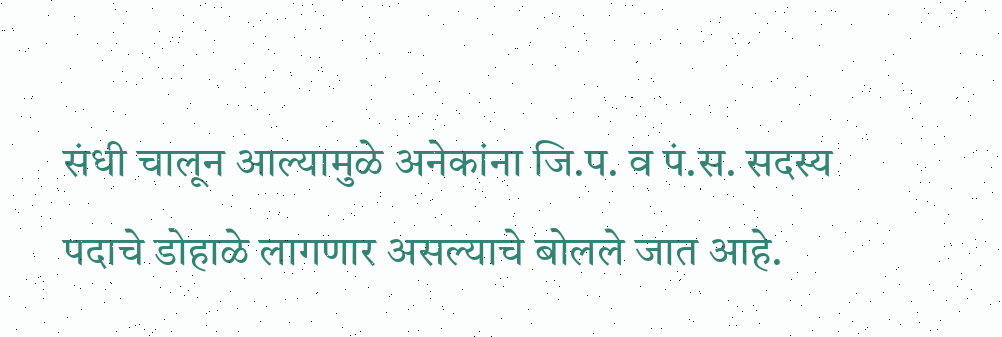संधी चालून आल्यामुळे अनेकांना जि.प. व पं.स. सदस्य पदाचे डोहाळे लागणार असल्याचे बोलले जात आहे.